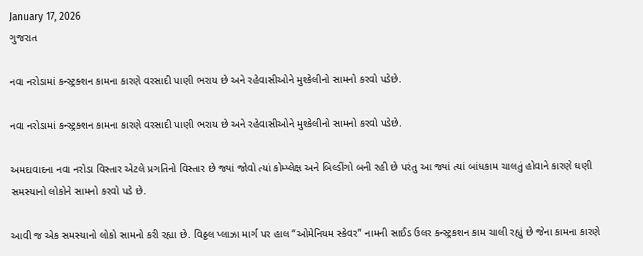January 17, 2026
ગુજરાત

નવા નરોડામાં કન્સ્ટ્રક્શન કામના કારણે વરસાદી પાણી ભરાય છે અને રહેવાસીઓને મુશ્કેલીનો સામનો કરવો પડેછે.

નવા નરોડામાં કન્સ્ટ્રક્શન કામના કારણે વરસાદી પાણી ભરાય છે અને રહેવાસીઓને મુશ્કેલીનો સામનો કરવો પડેછે.

અમદાવાદના નવા નરોડા વિસ્તાર એટલે પ્રગતિનો વિસ્તાર છે જ્યાં જોવો ત્યાં કોમ્પ્લેક્ષ અને બિલ્ડીંગો બની રહી છે પરંતુ આ જ્યાં ત્યાં બાંધકામ ચાલતું હોવાને કારણે ઘણી સમસ્યાનો લોકોને સામનો કરવો પડે છે.

આવી જ એક સમસ્યાનો લોકો સામનો કરી રહ્યા છે. વિઠ્ઠલ પ્લાઝા માર્ગ પર હાલ “ઓમેનિયમ સ્કેવર” નામની સાઈડ ઉલર કન્સ્ટ્રકશન કામ ચાલી રહ્યું છે જેના કામના કારણે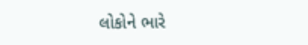લોકોને ભારે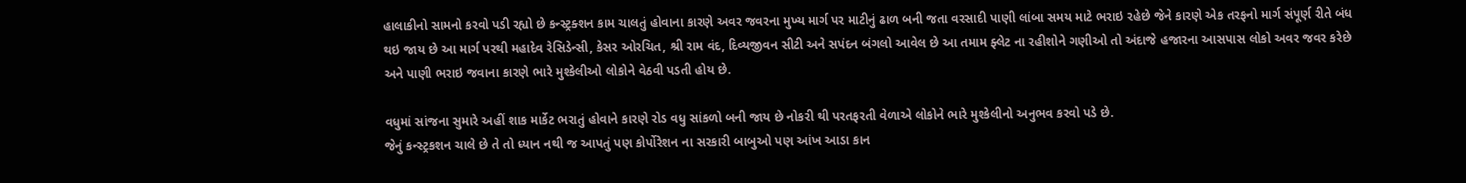હાલાકીનો સામનો કરવો પડી રહ્યો છે કન્સ્ટ્રક્શન કામ ચાલતું હોવાના કારણે અવર જવરના મુખ્ય માર્ગ પર માટીનું ઢાળ બની જતા વરસાદી પાણી લાંબા સમય માટે ભરાઇ રહેછે જેને કારણે એક તરફનો માર્ગ સંપૂર્ણ રીતે બંધ થઇ જાય છે આ માર્ગ પરથી મહાદેવ રેસિડેન્સી, કેસર ઓરચિત, શ્રી રામ વંદ, દિવ્યજીવન સીટી અને સપંદન બંગલો આવેલ છે આ તમામ ફ્લેટ ના રહીશોને ગણીઓ તો અંદાજે હજારના આસપાસ લોકો અવર જવર કરેછે અને પાણી ભરાઇ જવાના કારણે ભારે મુશ્કેલીઓ લોકોને વેઠવી પડતી હોય છે.

વધુમાં સાંજના સુમારે અહીં શાક માર્કેટ ભરાતું હોવાને કારણે રોડ વધુ સાંકળો બની જાય છે નોકરી થી પરતફરતી વેળાએ લોકોને ભારે મુશ્કેલીનો અનુભવ કરવો પડે છે.
જેનું કન્સ્ટ્રકશન ચાલે છે તે તો ધ્યાન નથી જ આપતું પણ કોર્પોરેશન ના સરકારી બાબુઓ પણ આંખ આડા કાન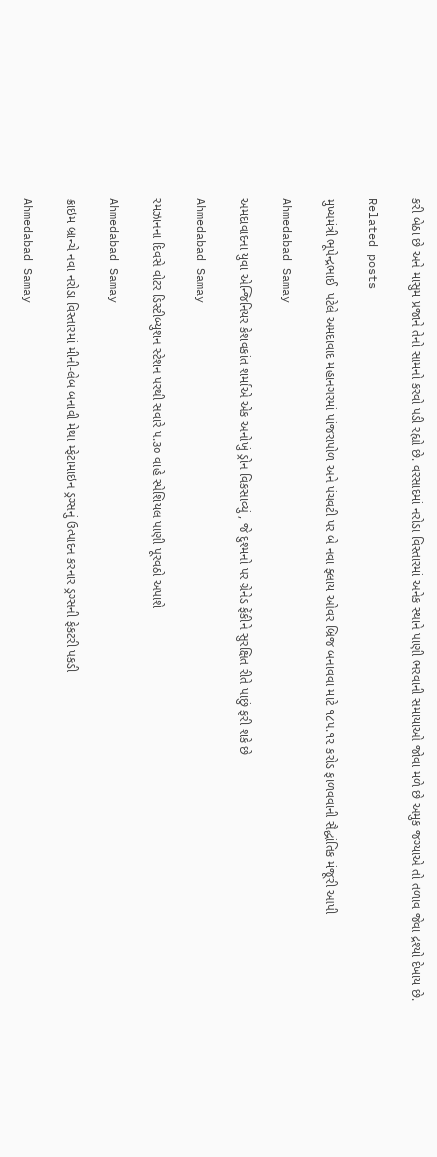કરી બેઠા છે અને માસુમ પ્રજાને તેનો સામનો કરવો પડી રહ્યો છે. વરસાદમાં નરોડા વિસ્તારમાં અનેક સ્થાને પાણી ભરવાની સમાયાઓ જોવા મળે છે અમુક જગ્યાએ તો તળાવ જેવા દ્રશ્યો દેખાય છે.

Related posts

મુખ્યમંત્રી ભૂપેન્દ્રભાઈ  પટેલે અમદાવાદ મહાનગરમાં પાંજરાપોળ અને પંચવટી પર બે નવા ફ્લાય ઓવર બ્રિજ બનાવવા માટે ૧૮૫.૧૨ કરોડ ફાળવવાની સૈદ્ધાંતિક મંજૂરી આપી

Ahmedabad Samay

અમદાવાદના યુવા એન્જિનિયર કેશવકાંત શર્માએ એક અનોખું ડ્રોન વિકસાવ્યું , જે દુશ્મનો પર ગ્રેનેડ ફેંકીને સુરક્ષિત રીતે પાછું ફરી શકે છે

Ahmedabad Samay

રમઝાનના દિવસે વોટર ડિસ્ટીબ્યુશન સ્ટેશન પરથી સવારે ૫.૩૦ વાહે સ્પેશિયલ પાણી પૂરવઠો અપાશે

Ahmedabad Samay

ક્રાઇમ બ્રાન્ચે નવા નરોડા વિસ્તારમાં મીની-લેબ બનાવી મેથા મ્ફેટામાઇન ડ્રગ્સનું ઉત્પાદન કરનાર ડ્રગ્સની ફેકટરી પકડી

Ahmedabad Samay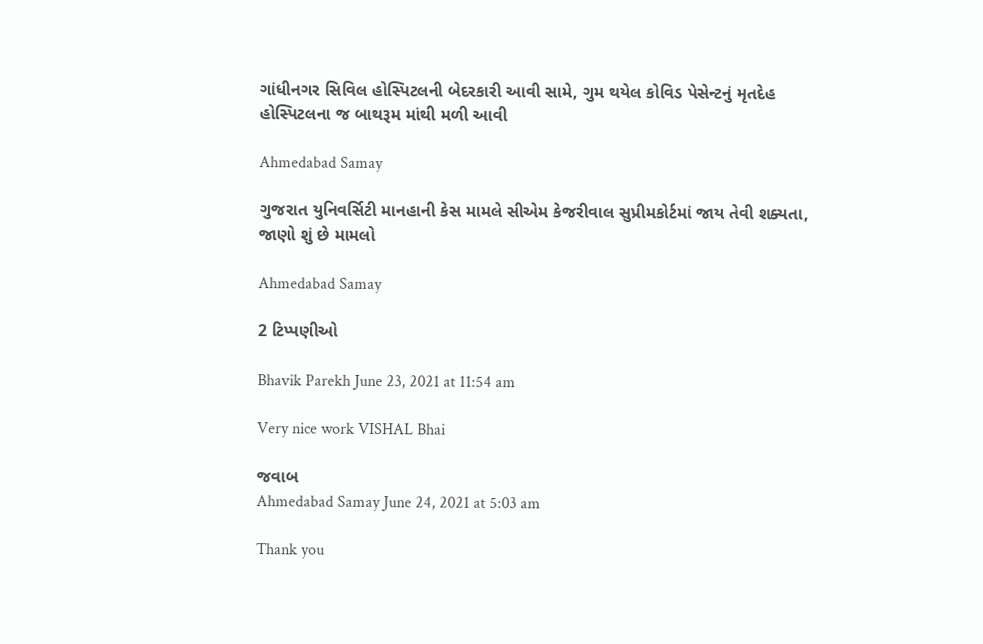ગાંધીનગર સિવિલ હોસ્પિટલની બેદરકારી આવી સામે, ગુમ થયેલ કોવિડ પેસેન્ટનું મૃતદેહ હોસ્પિટલના જ બાથરૂમ માંથી મળી આવી

Ahmedabad Samay

ગુજરાત યુનિવર્સિટી માનહાની કેસ મામલે સીએમ કેજરીવાલ સુપ્રીમકોર્ટમાં જાય તેવી શક્યતા, જાણો શું છે મામલો

Ahmedabad Samay

2 ટિપ્પણીઓ

Bhavik Parekh June 23, 2021 at 11:54 am

Very nice work VISHAL Bhai

જવાબ
Ahmedabad Samay June 24, 2021 at 5:03 am

Thank you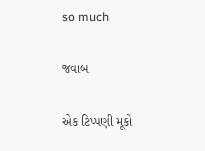so much

જવાબ

એક ટિપ્પણી મૂકો